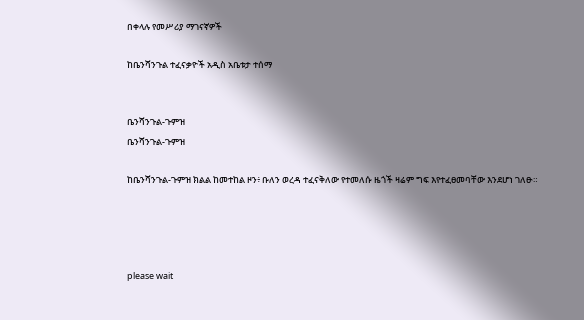በቀላሉ የመሥሪያ ማገናኛዎች

ከቤንሻንጉል ተፈናቃዮች አዲስ አቤቱታ ተሰማ


ቤንሻንጉል-ጉምዝ
ቤንሻንጉል-ጉምዝ

ከቤንሻንጉል-ጉምዝ ክልል ከመተከል ዞን፥ ቡለን ወረዳ ተፈናቅለው የተመለሱ ዜጎች ዛሬም ግፍ እየተፈፀመባቸው እንደሆነ ገለፁ።




please wait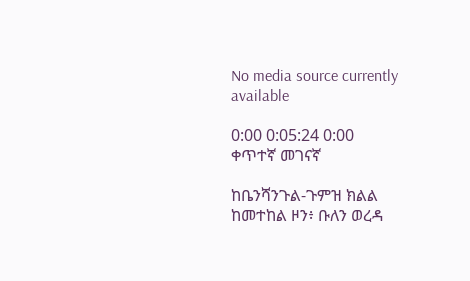No media source currently available

0:00 0:05:24 0:00
ቀጥተኛ መገናኛ

ከቤንሻንጉል-ጉምዝ ክልል ከመተከል ዞን፥ ቡለን ወረዳ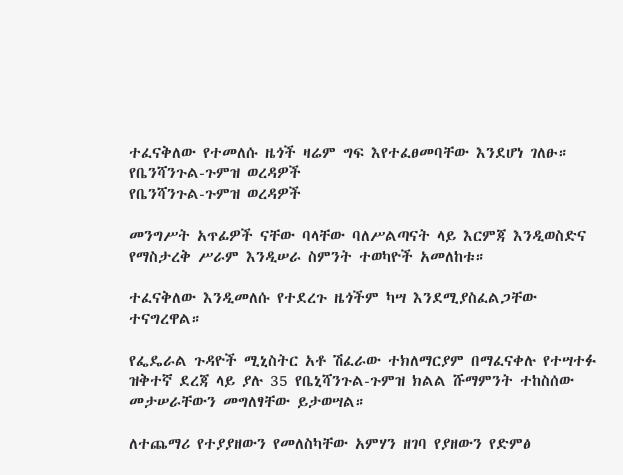ተፈናቅለው የተመለሱ ዜጎች ዛሬም ግፍ እየተፈፀመባቸው እንደሆነ ገለፁ።
የቤንሻንጉል-ጉምዝ ወረዳዎች
የቤንሻንጉል-ጉምዝ ወረዳዎች

መንግሥት አጥፊዎች ናቸው ባላቸው ባለሥልጣናት ላይ እርምጃ እንዲወስድና የማስታረቅ ሥራም እንዲሠራ ስምንት ተወካዮች አመለከቱ።

ተፈናቅለው እንዲመለሱ የተደረጉ ዜጎችም ካሣ እንደሚያስፈልጋቸው ተናግረዋል።

የፌዴራል ጉዳዮች ሚኒስትር አቶ ሽፈራው ተክለማርያም በማፈናቀሉ የተሣተፉ ዝቅተኛ ደረጃ ላይ ያሉ 35 የቤኒሻንጉል-ጉምዝ ክልል ሹማምንት ተከስሰው መታሠራቸውን መግለፃቸው ይታወሣል።

ለተጨማሪ የተያያዘውን የመለስካቸው አምሃን ዘገባ የያዘውን የድምፅ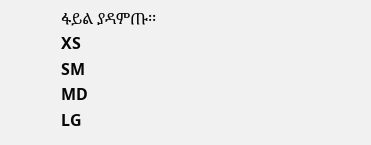ፋይል ያዳምጡ፡፡
XS
SM
MD
LG